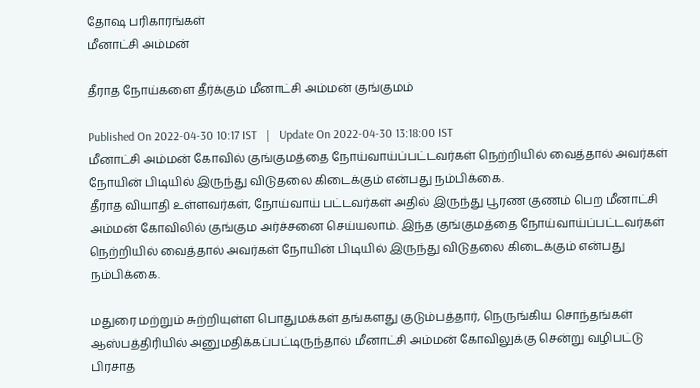தோஷ பரிகாரங்கள்
மீனாட்சி அம்மன்

தீராத நோய்களை தீர்க்கும் மீனாட்சி அம்மன் குங்குமம்

Published On 2022-04-30 10:17 IST   |   Update On 2022-04-30 13:18:00 IST
மீனாட்சி அம்மன் கோவில் குங்குமத்தை நோய்வாய்ப்பட்டவர்கள் நெற்றியில் வைத்தால் அவர்கள் நோயின் பிடியில் இருந்து விடுதலை கிடைக்கும் என்பது நம்பிக்கை.
தீராத வியாதி உள்ளவர்கள், நோய்வாய் பட்டவர்கள் அதில் இருந்து பூரண குணம் பெற மீனாட்சி அம்மன் கோவிலில் குங்கும அர்ச்சனை செய்யலாம். இந்த குங்குமத்தை நோய்வாய்ப்பட்டவர்கள் நெற்றியில் வைத்தால் அவர்கள் நோயின் பிடியில் இருந்து விடுதலை கிடைக்கும் என்பது நம்பிக்கை.

மதுரை மற்றும் சுற்றியுள்ள பொதுமக்கள் தங்களது குடும்பத்தார், நெருங்கிய சொந்தங்கள் ஆஸ்பத்திரியில் அனுமதிக்கப்பட்டிருந்தால் மீனாட்சி அம்மன் கோவிலுக்கு சென்று வழிபட்டு பிரசாத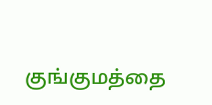குங்குமத்தை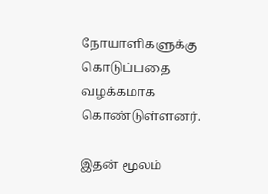நோயாளிகளுக்கு கொடுப்பதை வழக்கமாக கொண்டுள்ளனர்.

இதன் மூலம்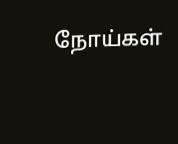நோய்கள்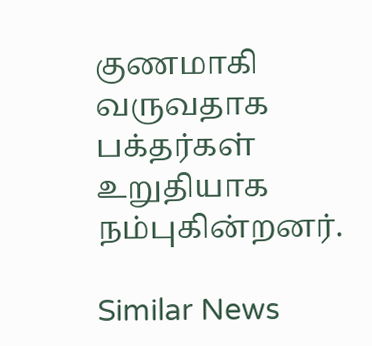குணமாகி வருவதாக பக்தர்கள் உறுதியாக நம்புகின்றனர்.

Similar News